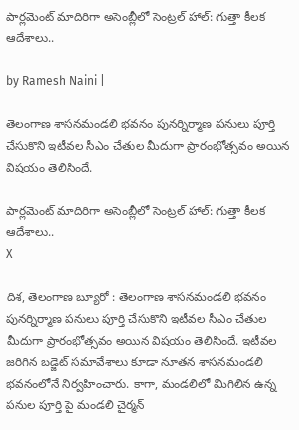పార్లమెంట్ మాదిరిగా అసెంబ్లీలో సెంట్రల్ హాల్: గుత్తా కీలక ఆదేశాలు..

by Ramesh Naini |

తెలంగాణ శాసనమండలి భవనం పునర్నిర్మాణ పనులు పూర్తి చేసుకొని ఇటీవల సీఎం చేతుల మీదుగా ప్రారంభోత్సవం అయిన విషయం తెలిసిందే.

పార్లమెంట్ మాదిరిగా అసెంబ్లీలో సెంట్రల్ హాల్: గుత్తా కీలక ఆదేశాలు..
X

దిశ, తెలంగాణ బ్యూరో : తెలంగాణ శాసనమండలి భవనం పునర్నిర్మాణ పనులు పూర్తి చేసుకొని ఇటీవల సీఎం చేతుల మీదుగా ప్రారంభోత్సవం అయిన విషయం తెలిసిందే. ఇటీవల జరిగిన బడ్జెట్ సమావేశాలు కూడా నూతన శాసనమండలి భవనంలోనే నిర్వహించారు. కాగా, మండలిలో మిగిలిన ఉన్న పనుల పూర్తి పై మండలి చైర్మన్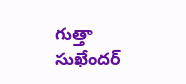గుత్తా సుఖేందర్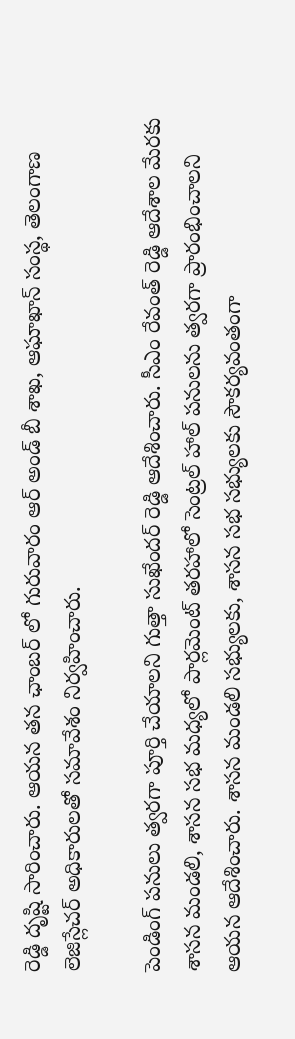రెడ్డి దృష్టి సారించారు. ఆయన తన ఛాంబర్ లో గురువారం ఆర్ అండ్ బీ శాఖ, ఆఘాఖాన్ సంస్థ, తెలంగాణ లెజిస్లేచర్ అధికారులతో సమావేశం నిర్వహించారు.

పెండింగ్ పనులు త్వరగా పూర్తి చేయాలని గుత్తా సుఖేందర్ రెడ్డి ఆదేశించారు. సీఎం రేవంత్ రెడ్డి ఆదేశాల మేరకు శాసన మండలి, శాసన సభ మధ్యలో పార్లమెంట్ తరహాలో సెంట్రల్ హాల్ పనులను త్వరగా ప్రారంభించాలని ఆయన ఆదేశించారు. శాసన మండలి సభ్యులకు, శాసన సభ సభ్యులకు సౌకర్యవంతంగా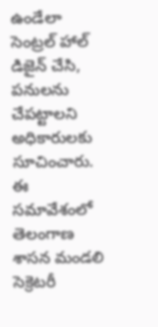ఉండేలా సెంట్రల్ హాల్ డిజైన్ చేసి, పనులను చేపట్టాలని అధికారులకు సూచించారు. ఈ సమావేశంలో తెలంగాణ శాసన మండలి సెక్రెటరీ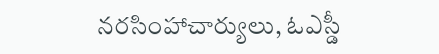నరసింహాచార్యులు, ఓఎస్డీ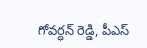గోవర్ధన్ రెడ్డి, పీఎస్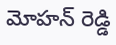మోహన్ రెడ్డి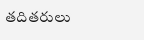తదితరులు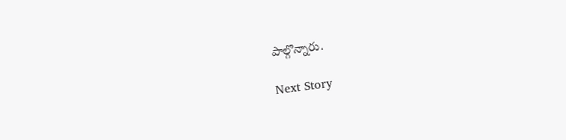పాల్గొన్నారు.

Next Story